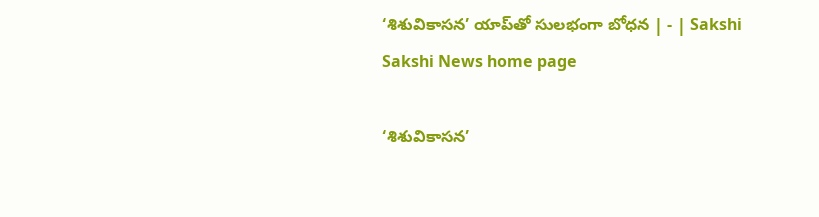‘శిశువికాసన’ యాప్‌తో సులభంగా బోధన | - | Sakshi
Sakshi News home page

‘శిశువికాసన’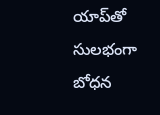యాప్‌తో సులభంగా బోధన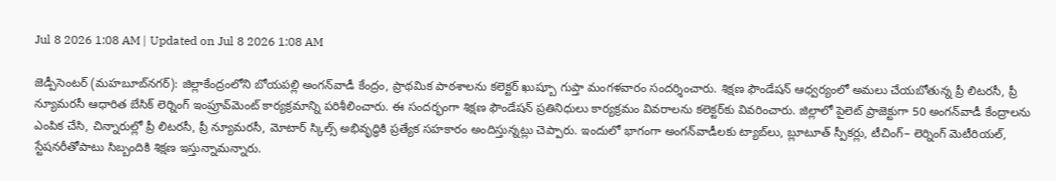Jul 8 2026 1:08 AM | Updated on Jul 8 2026 1:08 AM

జెడ్పీసెంటర్‌ (మహబూబ్‌నగర్‌): జిల్లాకేంద్రంలోని బోయపల్లి అంగన్‌వాడీ కేంద్రం, ప్రాథమిక పాఠశాలను కలెక్టర్‌ ఖుష్బూ గుప్తా మంగళవారం సందర్శించారు. శిక్షణ ఫౌండేషన్‌ ఆధ్వర్యంలో అమలు చేయబోతున్న ప్రీ లిటరసీ, ప్రీ న్యూమరసీ ఆధారిత బేసిక్‌ లెర్నింగ్‌ ఇంప్రూవ్‌మెంట్‌ కార్యక్రమాన్ని పరిశీలించారు. ఈ సందర్భంగా శిక్షణ ఫౌండేషన్‌ ప్రతినిధులు కార్యక్రమం వివరాలను కలెక్టర్‌కు వివరించారు. జిల్లాలో పైలెట్‌ ప్రాజెక్టుగా 50 అంగన్‌వాడీ కేంద్రాలను ఎంపిక చేసి, చిన్నారుల్లో ప్రీ లిటరసీ, ప్రీ న్యూమరసీ, మోటార్‌ స్కిల్స్‌ అభివృద్ధికి ప్రత్యేక సహకారం అందిస్తున్నట్లు చెప్పారు. ఇందులో భాగంగా అంగన్‌వాడీలకు ట్యాబ్‌లు, బ్లూటూత్‌ స్పీకర్లు, టీచింగ్‌– లెర్నింగ్‌ మెటీరియల్‌, స్టేషనరీతోపాటు సిబ్బందికి శిక్షణ ఇస్తున్నామన్నారు.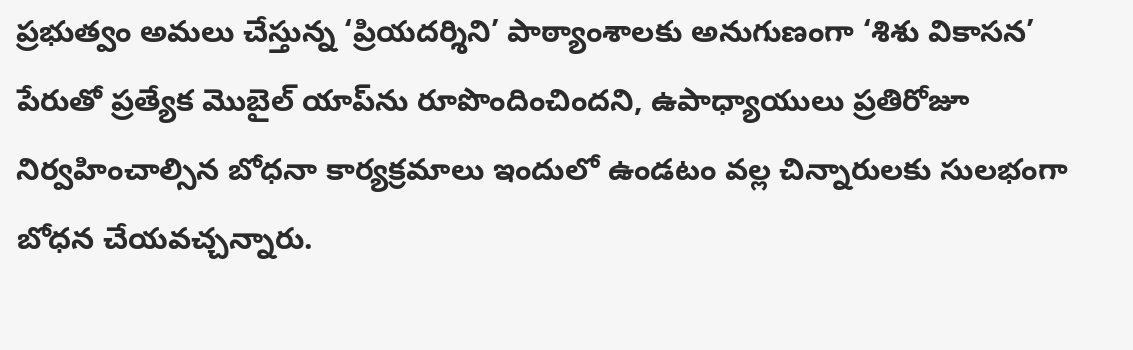ప్రభుత్వం అమలు చేస్తున్న ‘ప్రియదర్శిని’ పాఠ్యాంశాలకు అనుగుణంగా ‘శిశు వికాసన’ పేరుతో ప్రత్యేక మొబైల్‌ యాప్‌ను రూపొందించిందని, ఉపాధ్యాయులు ప్రతిరోజూ నిర్వహించాల్సిన బోధనా కార్యక్రమాలు ఇందులో ఉండటం వల్ల చిన్నారులకు సులభంగా బోధన చేయవచ్చన్నారు.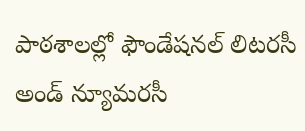పాఠశాలల్లో ఫౌండేషనల్‌ లిటరసీ అండ్‌ న్యూమరసీ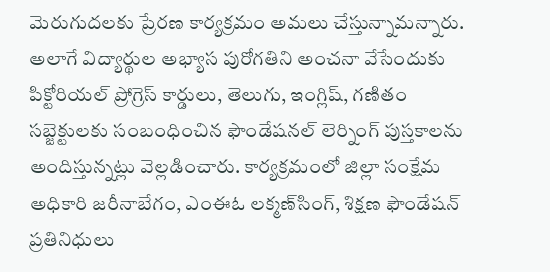మెరుగుదలకు ప్రేరణ కార్యక్రమం అమలు చేస్తున్నామన్నారు. అలాగే విద్యార్థుల అభ్యాస పురోగతిని అంచనా వేసేందుకు పిక్టోరియల్‌ ప్రోగ్రెస్‌ కార్డులు, తెలుగు, ఇంగ్లిష్‌, గణితం సబ్జెక్టులకు సంబంధించిన ఫౌండేషనల్‌ లెర్నింగ్‌ పుస్తకాలను అందిస్తున్నట్లు వెల్లడించారు. కార్యక్రమంలో జిల్లా సంక్షేమ అధికారి జరీనాబేగం, ఎంఈఓ లక్మణ్‌సింగ్‌, శిక్షణ ఫౌండేషన్‌ ప్రతినిధులు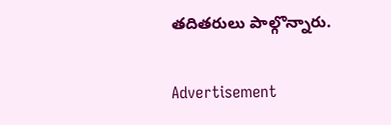తదితరులు పాల్గొన్నారు.

Advertisement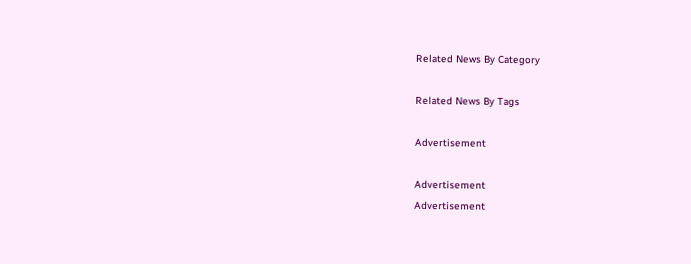Related News By Category

Related News By Tags

Advertisement

Advertisement
Advertisement